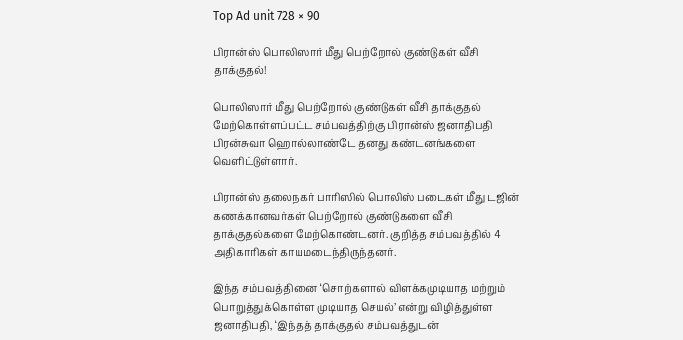Top Ad unit 728 × 90

பிரான்ஸ் பொலிஸார் மீது பெற்றோல் குண்டுகள் வீசி தாக்குதல்!

பொலிஸார் மீது பெற்றோல் குண்டுகள் வீசி தாக்குதல் மேற்கொள்ளப்பட்ட சம்பவத்திற்கு பிரான்ஸ் ஜனாதிபதி பிரன்சுவா ஹொல்லாண்டே தனது கண்டனங்களை வெளிட்டுள்ளார்.

பிரான்ஸ் தலைநகர் பாரிஸில் பொலிஸ் படைகள் மீது டஜின் கணக்கானவர்கள் பெற்றோல் குண்டுகளை வீசி தாக்குதல்களை மேற்கொண்டனர். குறித்த சம்பவத்தில் 4 அதிகாரிகள் காயமடைந்திருந்தனர்.

இந்த சம்பவத்தினை ‘சொற்களால் விளக்கமுடியாத மற்றும் பொறுத்துக்கொள்ள முடியாத செயல்’ என்று விழித்துள்ள ஜனாதிபதி, ‘இந்தத் தாக்குதல் சம்பவத்துடன்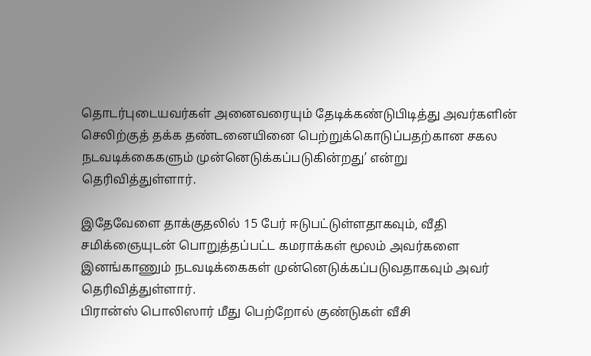தொடர்புடையவர்கள் அனைவரையும் தேடிக்கண்டுபிடித்து அவர்களின் செலிற்குத் தக்க தண்டனையினை பெற்றுக்கொடுப்பதற்கான சகல நடவடிக்கைகளும் முன்னெடுக்கப்படுகின்றது’ என்று தெரிவித்துள்ளார்.

இதேவேளை தாக்குதலில் 15 பேர் ஈடுபட்டுள்ளதாகவும், வீதி சமிக்ஞையுடன் பொறுத்தப்பட்ட கமராக்கள் மூலம் அவர்களை இனங்காணும் நடவடிக்கைகள் முன்னெடுக்கப்படுவதாகவும் அவர் தெரிவித்துள்ளார்.
பிரான்ஸ் பொலிஸார் மீது பெற்றோல் குண்டுகள் வீசி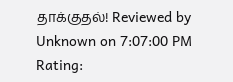தாக்குதல்! Reviewed by Unknown on 7:07:00 PM Rating: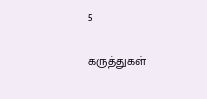5

கருத்துகள்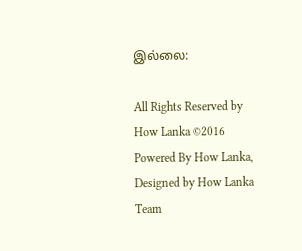இல்லை:

All Rights Reserved by How Lanka ©2016
Powered By How Lanka, Designed by How Lanka Team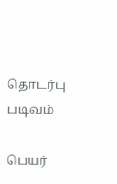தொடர்பு படிவம்

பெயர்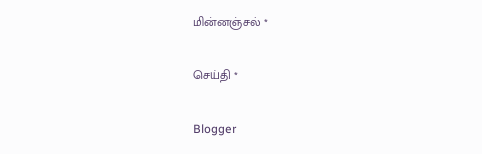மின்னஞ்சல் *

செய்தி *

Blogger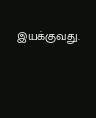இயக்குவது.